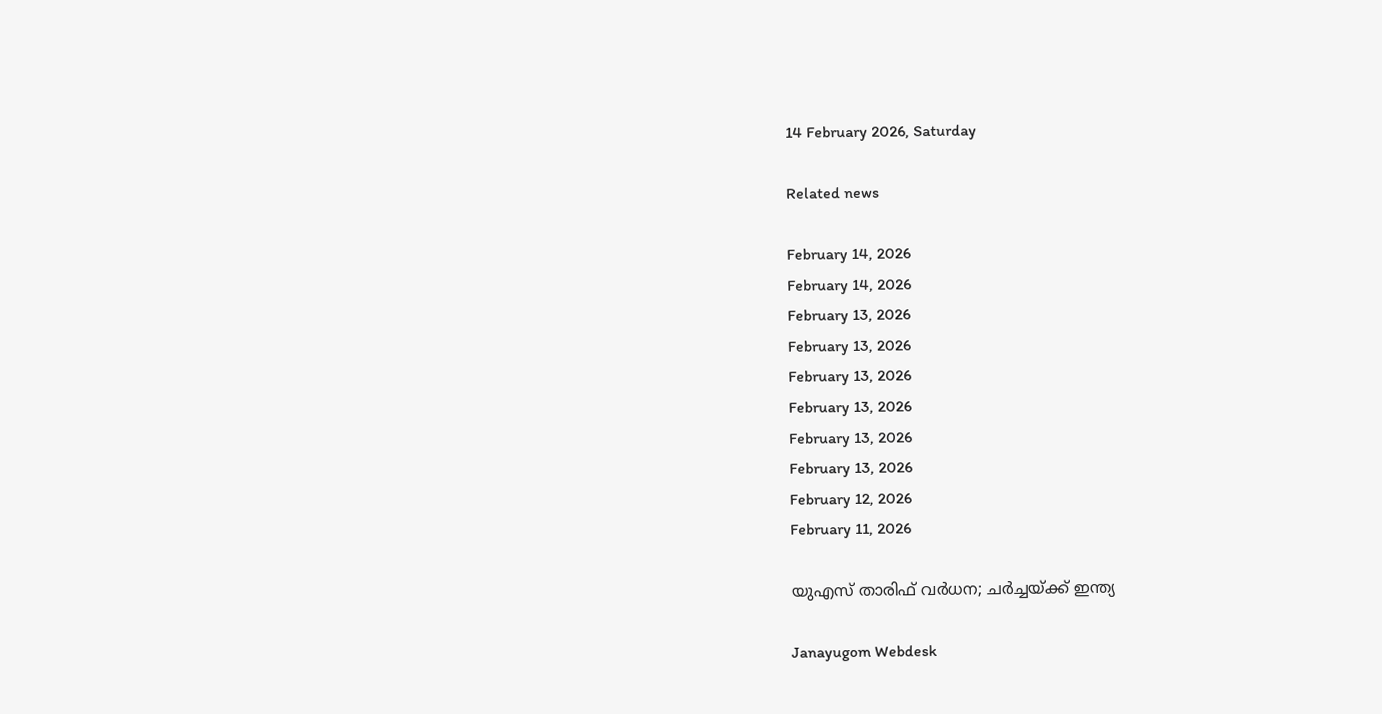14 February 2026, Saturday

Related news

February 14, 2026
February 14, 2026
February 13, 2026
February 13, 2026
February 13, 2026
February 13, 2026
February 13, 2026
February 13, 2026
February 12, 2026
February 11, 2026

യുഎസ് താരിഫ് വര്‍ധന; ചര്‍ച്ചയ്ക്ക് ഇന്ത്യ

Janayugom Webdesk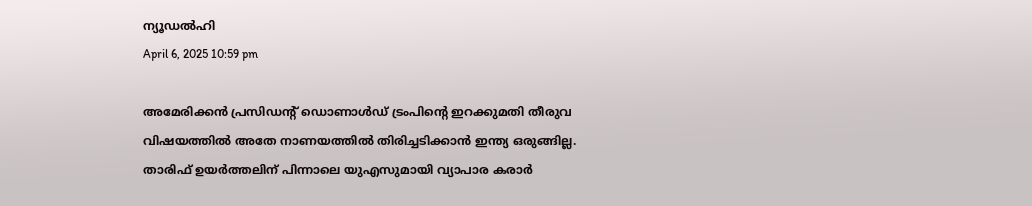ന്യൂഡല്‍ഹി
April 6, 2025 10:59 pm

അമേരിക്കന്‍ പ്രസിഡന്റ് ഡൊണാള്‍ഡ് ട്രംപിന്റെ ഇറക്കുമതി തീരുവ വിഷയത്തില്‍ അതേ നാണയത്തില്‍ തിരിച്ചടിക്കാന്‍ ഇന്ത്യ ഒരുങ്ങില്ല. താരിഫ് ഉയര്‍ത്തലിന് പിന്നാലെ യുഎസുമായി വ്യാപാര കരാര്‍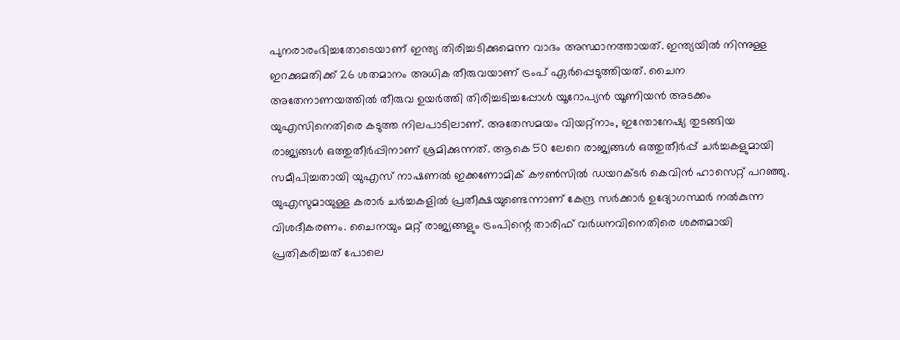പുനരാരംഭിച്ചതോടെയാണ് ഇന്ത്യ തിരിച്ചടിക്കുമെന്ന വാദം അസ്ഥാനത്തായത്. ഇന്ത്യയില്‍ നിന്നുള്ള ഇറക്കുമതിക്ക് 26 ശതമാനം അധിക തീരുവയാണ് ട്രംപ് ഏര്‍പ്പെടുത്തിയത്. ചൈന അതേനാണയത്തില്‍ തീരുവ ഉയര്‍ത്തി തിരിച്ചടിച്ചപ്പോള്‍ യൂറോപ്യന്‍ യൂണിയന്‍ അടക്കം യുഎസിനെതിരെ കടുത്ത നിലപാടിലാണ്. അതേസമയം വിയറ്റ്നാം, ഇന്തോനേഷ്യ തുടങ്ങിയ രാജ്യങ്ങള്‍ ഒത്തുതീര്‍പ്പിനാണ് ശ്രമിക്കുന്നത്. ആകെ 50 ലേറെ രാജ്യങ്ങള്‍ ഒത്തുതീര്‍പ്പ് ചര്‍ച്ചകളുമായി സമീപിച്ചതായി യുഎസ് നാഷണൽ ഇക്കണോമിക് കൗൺസിൽ ഡയറക്ടർ കെവിൻ ഹാസെറ്റ് പറഞ്ഞു.
യുഎസുമായുള്ള കരാര്‍ ചര്‍ച്ചകളില്‍ പ്രതീക്ഷയുണ്ടെന്നാണ് കേന്ദ്ര സര്‍ക്കാര്‍ ഉദ്യോഗസ്ഥര്‍ നല്‍കുന്ന വിശദീകരണം. ചൈനയും മറ്റ് രാജ്യങ്ങളും ട്രംപിന്റെ താരിഫ് വര്‍ധനവിനെതിരെ ശക്തമായി പ്രതികരിച്ചത് പോലെ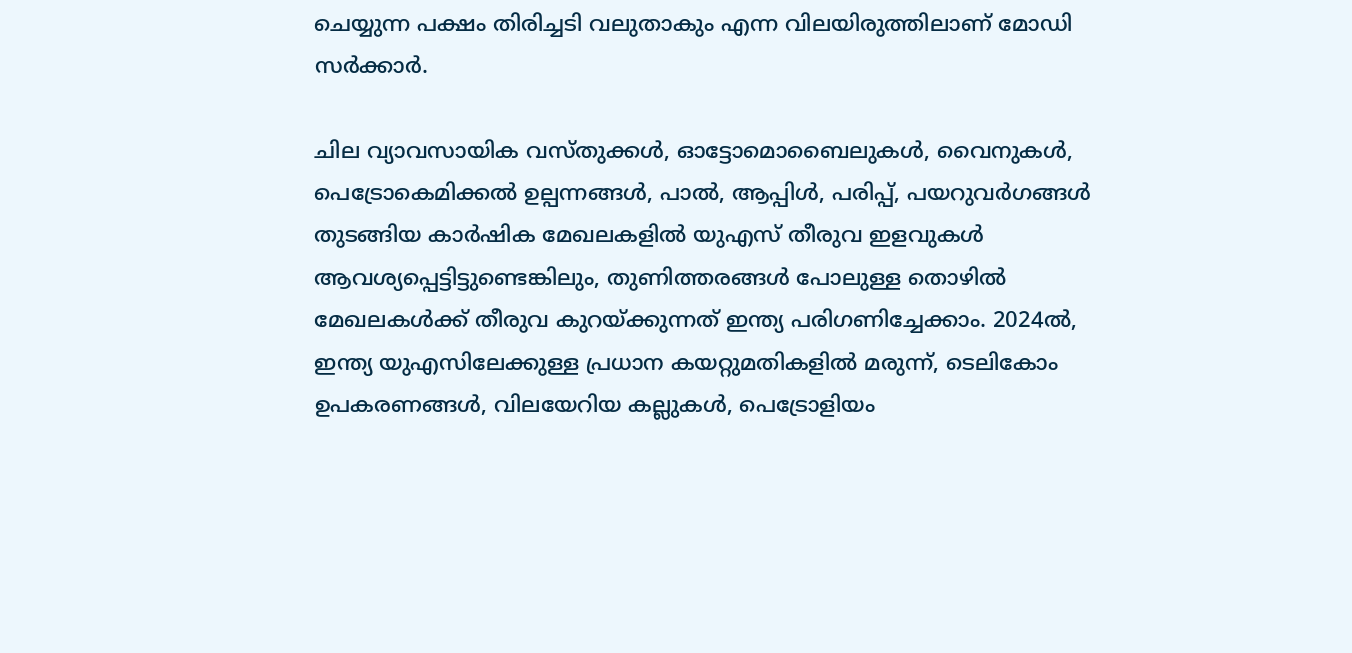ചെയ്യുന്ന പക്ഷം തിരിച്ചടി വലുതാകും എന്ന വിലയിരുത്തിലാണ് മോഡി സര്‍ക്കാര്‍.

ചില വ്യാവസായിക വസ്തുക്കള്‍, ഓട്ടോമൊബൈലുകള്‍, വൈനുകള്‍, പെട്രോകെമിക്കല്‍ ഉല്പന്നങ്ങള്‍, പാല്‍, ആപ്പിള്‍, പരിപ്പ്, പയറുവര്‍ഗങ്ങള്‍ തുടങ്ങിയ കാര്‍ഷിക മേഖലകളില്‍ യുഎസ് തീരുവ ഇളവുകള്‍ ആവശ്യപ്പെട്ടിട്ടുണ്ടെങ്കിലും, തുണിത്തരങ്ങള്‍ പോലുള്ള തൊഴില്‍ മേഖലകള്‍ക്ക് തീരുവ കുറയ്ക്കുന്നത് ഇന്ത്യ പരിഗണിച്ചേക്കാം. 2024ല്‍, ഇന്ത്യ യുഎസിലേക്കുള്ള പ്രധാന കയറ്റുമതികളില്‍ മരുന്ന്, ടെലികോം ഉപകരണങ്ങള്‍, വിലയേറിയ കല്ലുകള്‍, പെട്രോളിയം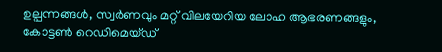ഉല്പന്നങ്ങള്‍, സ്വര്‍ണവും മറ്റ് വിലയേറിയ ലോഹ ആഭരണങ്ങളും, കോട്ടണ്‍ റെഡിമെയ്ഡ്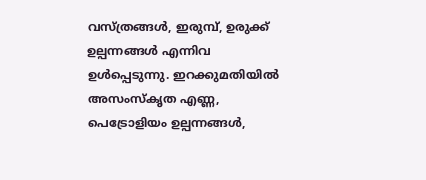വസ്ത്രങ്ങള്‍, ഇരുമ്പ്, ഉരുക്ക് ഉല്പന്നങ്ങള്‍ എന്നിവ ഉള്‍പ്പെടുന്നു. ഇറക്കുമതിയില്‍ അസംസ്‌കൃത എണ്ണ, പെട്രോളിയം ഉല്പന്നങ്ങള്‍,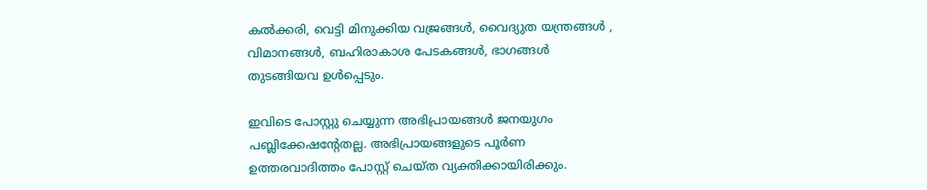കല്‍ക്കരി, വെട്ടി മിനുക്കിയ വജ്രങ്ങള്‍, വൈദ്യുത യന്ത്രങ്ങള്‍ , വിമാനങ്ങള്‍, ബഹിരാകാശ പേടകങ്ങള്‍, ഭാഗങ്ങള്‍ തുടങ്ങിയവ ഉള്‍പ്പെടും.

ഇവിടെ പോസ്റ്റു ചെയ്യുന്ന അഭിപ്രായങ്ങള്‍ ജനയുഗം പബ്ലിക്കേഷന്റേതല്ല. അഭിപ്രായങ്ങളുടെ പൂര്‍ണ ഉത്തരവാദിത്തം പോസ്റ്റ് ചെയ്ത വ്യക്തിക്കായിരിക്കും.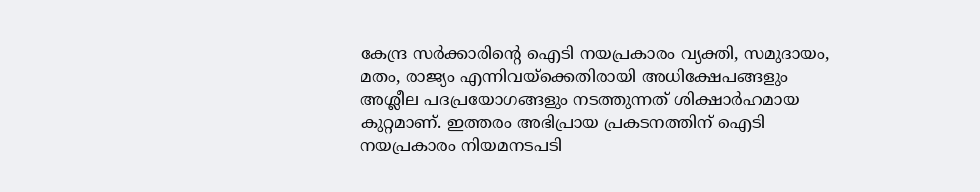കേന്ദ്ര സര്‍ക്കാരിന്റെ ഐടി നയപ്രകാരം വ്യക്തി, സമുദായം, മതം, രാജ്യം എന്നിവയ്‌ക്കെതിരായി അധിക്ഷേപങ്ങളും അശ്ലീല പദപ്രയോഗങ്ങളും നടത്തുന്നത് ശിക്ഷാര്‍ഹമായ കുറ്റമാണ്. ഇത്തരം അഭിപ്രായ പ്രകടനത്തിന് ഐടി നയപ്രകാരം നിയമനടപടി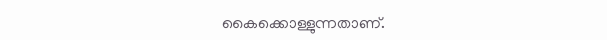കൈക്കൊള്ളുന്നതാണ്.